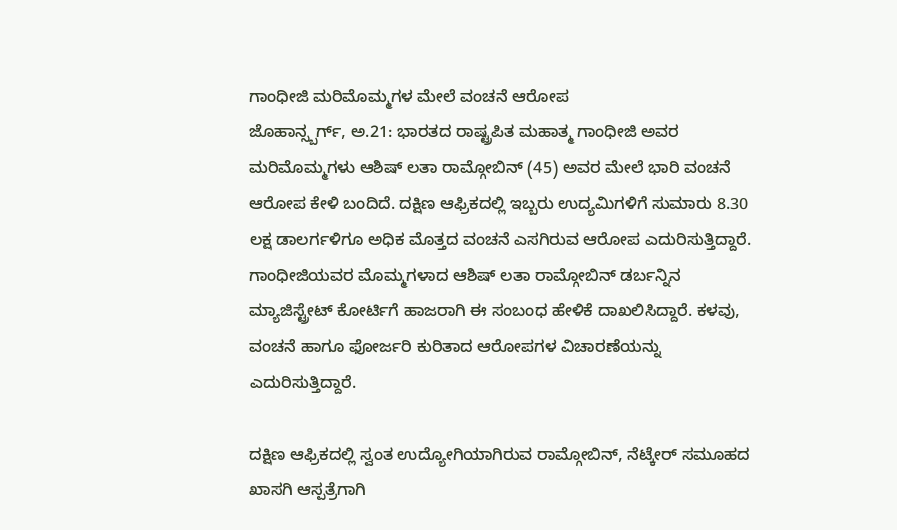ಗಾಂಧೀಜಿ ಮರಿಮೊಮ್ಮಗಳ ಮೇಲೆ ವಂಚನೆ ಆರೋಪ
ಜೊಹಾನ್ಸ್ಬರ್ಗ್, ಅ.21: ಭಾರತದ ರಾಷ್ಟ್ರಪಿತ ಮಹಾತ್ಮ ಗಾಂಧೀಜಿ ಅವರ ಮರಿಮೊಮ್ಮಗಳು ಆಶಿಷ್ ಲತಾ ರಾಮ್ಗೋಬಿನ್ (45) ಅವರ ಮೇಲೆ ಭಾರಿ ವಂಚನೆ ಆರೋಪ ಕೇಳಿ ಬಂದಿದೆ. ದಕ್ಷಿಣ ಆಫ್ರಿಕದಲ್ಲಿ ಇಬ್ಬರು ಉದ್ಯಮಿಗಳಿಗೆ ಸುಮಾರು 8.30 ಲಕ್ಷ ಡಾಲರ್ಗಳಿಗೂ ಅಧಿಕ ಮೊತ್ತದ ವಂಚನೆ ಎಸಗಿರುವ ಆರೋಪ ಎದುರಿಸುತ್ತಿದ್ದಾರೆ.
ಗಾಂಧೀಜಿಯವರ ಮೊಮ್ಮಗಳಾದ ಆಶಿಷ್ ಲತಾ ರಾಮ್ಗೋಬಿನ್ ಡರ್ಬನ್ನಿನ ಮ್ಯಾಜಿಸ್ಟ್ರೇಟ್ ಕೋರ್ಟಿಗೆ ಹಾಜರಾಗಿ ಈ ಸಂಬಂಧ ಹೇಳಿಕೆ ದಾಖಲಿಸಿದ್ದಾರೆ. ಕಳವು, ವಂಚನೆ ಹಾಗೂ ಫೋರ್ಜರಿ ಕುರಿತಾದ ಆರೋಪಗಳ ವಿಚಾರಣೆಯನ್ನು ಎದುರಿಸುತ್ತಿದ್ದಾರೆ.

ದಕ್ಷಿಣ ಆಫ್ರಿಕದಲ್ಲಿ ಸ್ವಂತ ಉದ್ಯೋಗಿಯಾಗಿರುವ ರಾಮ್ಗೋಬಿನ್, ನೆಟ್ಕೇರ್ ಸಮೂಹದ ಖಾಸಗಿ ಆಸ್ಪತ್ರೆಗಾಗಿ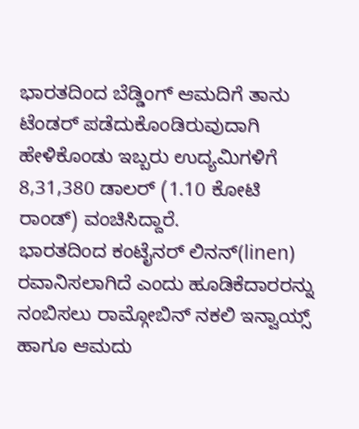ಭಾರತದಿಂದ ಬೆಡ್ಡಿಂಗ್ ಆಮದಿಗೆ ತಾನು ಟೆಂಡರ್ ಪಡೆದುಕೊಂಡಿರುವುದಾಗಿ ಹೇಳಿಕೊಂಡು ಇಬ್ಬರು ಉದ್ಯಮಿಗಳಿಗೆ 8,31,380 ಡಾಲರ್ (1.10 ಕೋಟಿ ರಾಂಡ್) ವಂಚಿಸಿದ್ದಾರೆ.
ಭಾರತದಿಂದ ಕಂಟೈನರ್ ಲಿನನ್(linen) ರವಾನಿಸಲಾಗಿದೆ ಎಂದು ಹೂಡಿಕೆದಾರರನ್ನು ನಂಬಿಸಲು ರಾಮ್ಗೋಬಿನ್ ನಕಲಿ ಇನ್ವಾಯ್ಸ್ ಹಾಗೂ ಆಮದು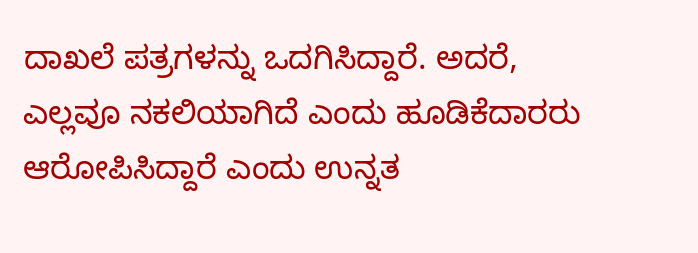ದಾಖಲೆ ಪತ್ರಗಳನ್ನು ಒದಗಿಸಿದ್ದಾರೆ. ಅದರೆ, ಎಲ್ಲವೂ ನಕಲಿಯಾಗಿದೆ ಎಂದು ಹೂಡಿಕೆದಾರರು ಆರೋಪಿಸಿದ್ದಾರೆ ಎಂದು ಉನ್ನತ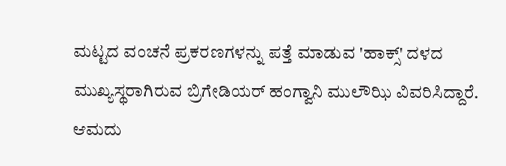ಮಟ್ಟದ ವಂಚನೆ ಪ್ರಕರಣಗಳನ್ನು ಪತ್ತೆ ಮಾಡುವ 'ಹಾಕ್ಸ್' ದಳದ ಮುಖ್ಯಸ್ಥರಾಗಿರುವ ಬ್ರಿಗೇಡಿಯರ್ ಹಂಗ್ವಾನಿ ಮುಲೌಝಿ ವಿವರಿಸಿದ್ದಾರೆ.
ಆಮದು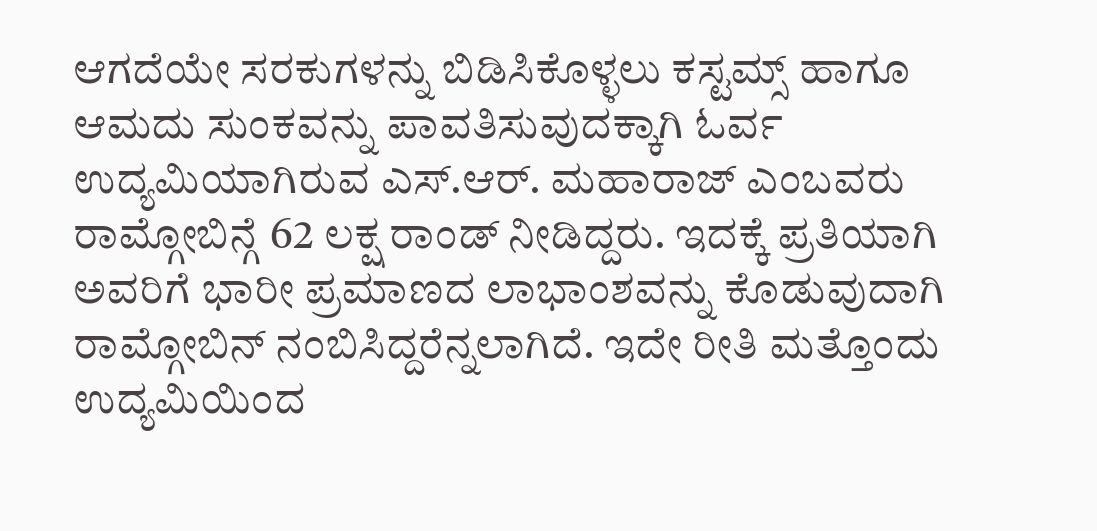ಆಗದೆಯೇ ಸರಕುಗಳನ್ನು ಬಿಡಿಸಿಕೊಳ್ಳಲು ಕಸ್ಟಮ್ಸ್ ಹಾಗೂ ಆಮದು ಸುಂಕವನ್ನು ಪಾವತಿಸುವುದಕ್ಕಾಗಿ ಓರ್ವ ಉದ್ಯಮಿಯಾಗಿರುವ ಎಸ್.ಆರ್. ಮಹಾರಾಜ್ ಎಂಬವರು ರಾಮ್ಗೋಬಿನ್ಗೆ 62 ಲಕ್ಷ ರಾಂಡ್ ನೀಡಿದ್ದರು. ಇದಕ್ಕೆ ಪ್ರತಿಯಾಗಿ ಅವರಿಗೆ ಭಾರೀ ಪ್ರಮಾಣದ ಲಾಭಾಂಶವನ್ನು ಕೊಡುವುದಾಗಿ ರಾಮ್ಗೋಬಿನ್ ನಂಬಿಸಿದ್ದರೆನ್ನಲಾಗಿದೆ. ಇದೇ ರೀತಿ ಮತ್ತೊಂದು ಉದ್ಯಮಿಯಿಂದ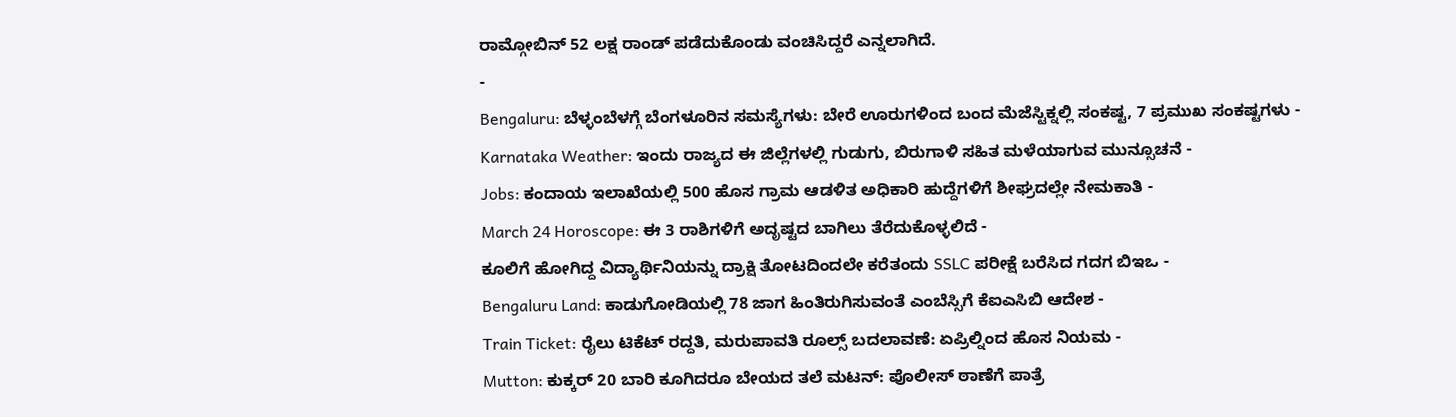ರಾಮ್ಗೋಬಿನ್ 52 ಲಕ್ಷ ರಾಂಡ್ ಪಡೆದುಕೊಂಡು ವಂಚಿಸಿದ್ದರೆ ಎನ್ನಲಾಗಿದೆ.
-
Bengaluru: ಬೆಳ್ಳಂಬೆಳಗ್ಗೆ ಬೆಂಗಳೂರಿನ ಸಮಸ್ಯೆಗಳು: ಬೇರೆ ಊರುಗಳಿಂದ ಬಂದ ಮೆಜೆಸ್ಟಿಕ್ನಲ್ಲಿ ಸಂಕಷ್ಟ, 7 ಪ್ರಮುಖ ಸಂಕಷ್ಟಗಳು -
Karnataka Weather: ಇಂದು ರಾಜ್ಯದ ಈ ಜಿಲ್ಲೆಗಳಲ್ಲಿ ಗುಡುಗು, ಬಿರುಗಾಳಿ ಸಹಿತ ಮಳೆಯಾಗುವ ಮುನ್ಸೂಚನೆ -
Jobs: ಕಂದಾಯ ಇಲಾಖೆಯಲ್ಲಿ 500 ಹೊಸ ಗ್ರಾಮ ಆಡಳಿತ ಅಧಿಕಾರಿ ಹುದ್ದೆಗಳಿಗೆ ಶೀಘ್ರದಲ್ಲೇ ನೇಮಕಾತಿ -
March 24 Horoscope: ಈ 3 ರಾಶಿಗಳಿಗೆ ಅದೃಷ್ಟದ ಬಾಗಿಲು ತೆರೆದುಕೊಳ್ಳಲಿದೆ -
ಕೂಲಿಗೆ ಹೋಗಿದ್ದ ವಿದ್ಯಾರ್ಥಿನಿಯನ್ನು ದ್ರಾಕ್ಷಿ ತೋಟದಿಂದಲೇ ಕರೆತಂದು SSLC ಪರೀಕ್ಷೆ ಬರೆಸಿದ ಗದಗ ಬಿಇಒ -
Bengaluru Land: ಕಾಡುಗೋಡಿಯಲ್ಲಿ 78 ಜಾಗ ಹಿಂತಿರುಗಿಸುವಂತೆ ಎಂಬೆಸ್ಸಿಗೆ ಕೆಐಎಸಿಬಿ ಆದೇಶ -
Train Ticket: ರೈಲು ಟಿಕೆಟ್ ರದ್ದತಿ, ಮರುಪಾವತಿ ರೂಲ್ಸ್ ಬದಲಾವಣೆ: ಏಪ್ರಿಲ್ನಿಂದ ಹೊಸ ನಿಯಮ -
Mutton: ಕುಕ್ಕರ್ 20 ಬಾರಿ ಕೂಗಿದರೂ ಬೇಯದ ತಲೆ ಮಟನ್: ಪೊಲೀಸ್ ಠಾಣೆಗೆ ಪಾತ್ರೆ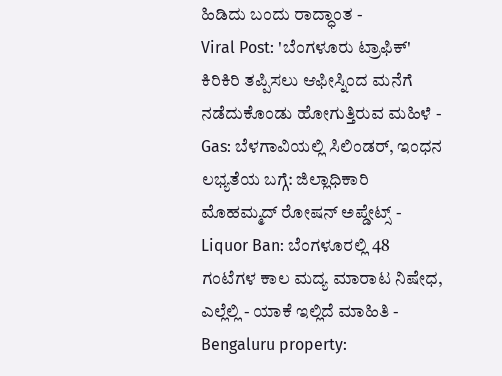ಹಿಡಿದು ಬಂದು ರಾದ್ಧಾಂತ -
Viral Post: 'ಬೆಂಗಳೂರು ಟ್ರಾಫಿಕ್' ಕಿರಿಕಿರಿ ತಪ್ಪಿಸಲು ಆಫೀಸ್ನಿಂದ ಮನೆಗೆ ನಡೆದುಕೊಂಡು ಹೋಗುತ್ತಿರುವ ಮಹಿಳೆ -
Gas: ಬೆಳಗಾವಿಯಲ್ಲಿ ಸಿಲಿಂಡರ್, ಇಂಧನ ಲಭ್ಯತೆಯ ಬಗ್ಗೆ: ಜಿಲ್ಲಾಧಿಕಾರಿ ಮೊಹಮ್ಮದ್ ರೋಷನ್ ಅಪ್ಡೇಟ್ಸ್ -
Liquor Ban: ಬೆಂಗಳೂರಲ್ಲಿ 48 ಗಂಟೆಗಳ ಕಾಲ ಮದ್ಯ ಮಾರಾಟ ನಿಷೇಧ, ಎಲ್ಲೆಲ್ಲಿ - ಯಾಕೆ ಇಲ್ಲಿದೆ ಮಾಹಿತಿ -
Bengaluru property: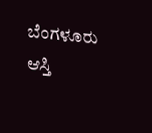ಬೆಂಗಳೂರು ಆಸ್ತಿ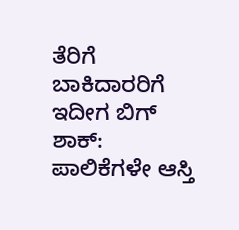ತೆರಿಗೆ ಬಾಕಿದಾರರಿಗೆ ಇದೀಗ ಬಿಗ್ ಶಾಕ್: ಪಾಲಿಕೆಗಳೇ ಆಸ್ತಿ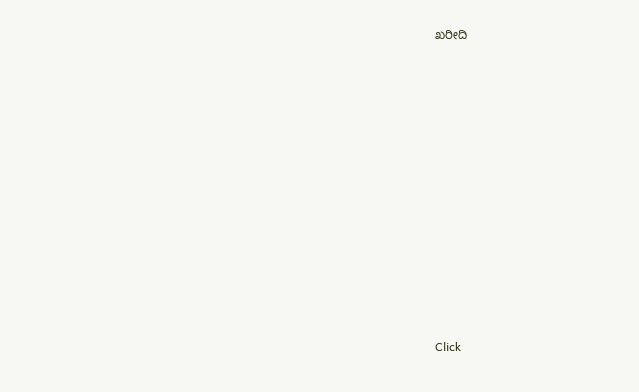ಖರೀದಿ












Click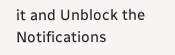it and Unblock the Notifications